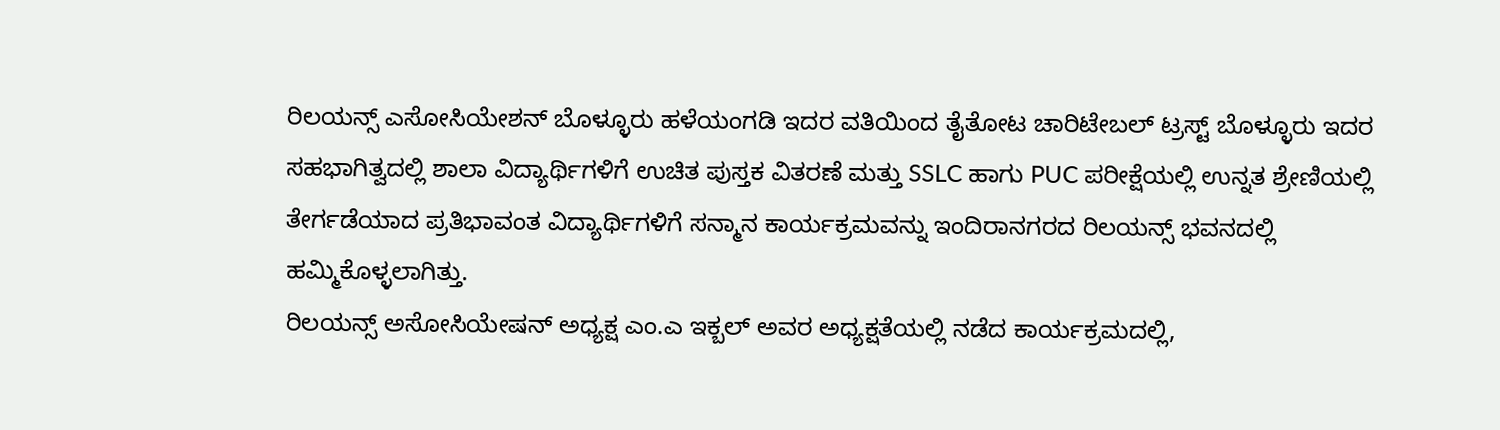ರಿಲಯನ್ಸ್ ಎಸೋಸಿಯೇಶನ್ ಬೊಳ್ಳೂರು ಹಳೆಯಂಗಡಿ ಇದರ ವತಿಯಿಂದ ತೈತೋಟ ಚಾರಿಟೇಬಲ್ ಟ್ರಸ್ಟ್ ಬೊಳ್ಳೂರು ಇದರ ಸಹಭಾಗಿತ್ವದಲ್ಲಿ ಶಾಲಾ ವಿದ್ಯಾರ್ಥಿಗಳಿಗೆ ಉಚಿತ ಪುಸ್ತಕ ವಿತರಣೆ ಮತ್ತು SSLC ಹಾಗು PUC ಪರೀಕ್ಷೆಯಲ್ಲಿ ಉನ್ನತ ಶ್ರೇಣಿಯಲ್ಲಿ ತೇರ್ಗಡೆಯಾದ ಪ್ರತಿಭಾವಂತ ವಿದ್ಯಾರ್ಥಿಗಳಿಗೆ ಸನ್ಮಾನ ಕಾರ್ಯಕ್ರಮವನ್ನು ಇಂದಿರಾನಗರದ ರಿಲಯನ್ಸ್ ಭವನದಲ್ಲಿ ಹಮ್ಮಿಕೊಳ್ಳಲಾಗಿತ್ತು.
ರಿಲಯನ್ಸ್ ಅಸೋಸಿಯೇಷನ್ ಅಧ್ಯಕ್ಷ ಎಂ.ಎ ಇಕ್ಬಲ್ ಅವರ ಅಧ್ಯಕ್ಷತೆಯಲ್ಲಿ ನಡೆದ ಕಾರ್ಯಕ್ರಮದಲ್ಲಿ,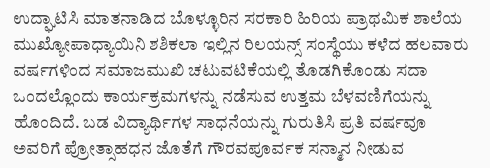ಉದ್ಘಾಟಿಸಿ ಮಾತನಾಡಿದ ಬೊಳ್ಳೂರಿನ ಸರಕಾರಿ ಹಿರಿಯ ಪ್ರಾಥಮಿಕ ಶಾಲೆಯ ಮುಖ್ಯೋಪಾಧ್ಯಾಯಿನಿ ಶಶಿಕಲಾ ಇಲ್ಲಿನ ರಿಲಯನ್ಸ್ ಸಂಸ್ಥೆಯು ಕಳೆದ ಹಲವಾರು ವರ್ಷಗಳಿಂದ ಸಮಾಜಮುಖಿ ಚಟುವಟಿಕೆಯಲ್ಲಿ ತೊಡಗಿಕೊಂಡು ಸದಾ ಒಂದಲ್ಲೊಂದು ಕಾರ್ಯಕ್ರಮಗಳನ್ನು ನಡೆಸುವ ಉತ್ತಮ ಬೆಳವಣಿಗೆಯನ್ನು ಹೊಂದಿದೆ. ಬಡ ವಿದ್ಯಾರ್ಥಿಗಳ ಸಾಧನೆಯನ್ನು ಗುರುತಿಸಿ ಪ್ರತಿ ವರ್ಷವೂ ಅವರಿಗೆ ಪ್ರೋತ್ಸಾಹಧನ ಜೊತೆಗೆ ಗೌರವಪೂರ್ವಕ ಸನ್ಮಾನ ನೀಡುವ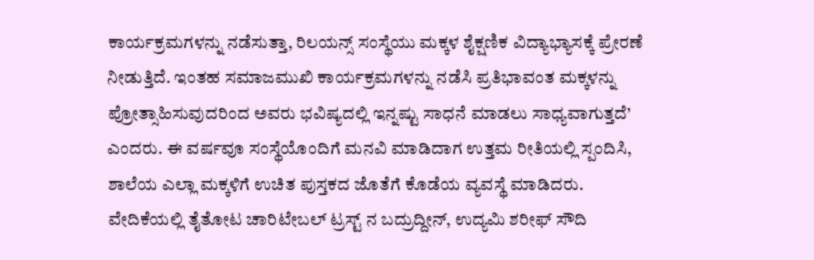ಕಾರ್ಯಕ್ರಮಗಳನ್ನು ನಡೆಸುತ್ತಾ, ರಿಲಯನ್ಸ್ ಸಂಸ್ಥೆಯು ಮಕ್ಕಳ ಶೈಕ್ಷಣಿಕ ವಿದ್ಯಾಭ್ಯಾಸಕ್ಕೆ ಪ್ರೇರಣೆ ನೀಡುತ್ತಿದೆ. ಇಂತಹ ಸಮಾಜಮುಖಿ ಕಾರ್ಯಕ್ರಮಗಳನ್ನು ನಡೆಸಿ ಪ್ರತಿಭಾವಂತ ಮಕ್ಕಳನ್ನು ಪ್ರೋತ್ಸಾಹಿಸುವುದರಿಂದ ಅವರು ಭವಿಷ್ಯದಲ್ಲಿ ಇನ್ನಷ್ಟು ಸಾಧನೆ ಮಾಡಲು ಸಾಧ್ಯವಾಗುತ್ತದೆ’ ಎಂದರು. ಈ ವರ್ಷವೂ ಸಂಸ್ಥೆಯೊಂದಿಗೆ ಮನವಿ ಮಾಡಿದಾಗ ಉತ್ತಮ ರೀತಿಯಲ್ಲಿ ಸ್ಪಂದಿಸಿ, ಶಾಲೆಯ ಎಲ್ಲಾ ಮಕ್ಕಳಿಗೆ ಉಚಿತ ಪುಸ್ತಕದ ಜೊತೆಗೆ ಕೊಡೆಯ ವ್ಯವಸ್ಥೆ ಮಾಡಿದರು.
ವೇದಿಕೆಯಲ್ಲಿ ತೈತೋಟ ಚಾರಿಟೇಬಲ್ ಟ್ರಸ್ಟ್ ನ ಬದ್ರುದ್ದೀನ್, ಉದ್ಯಮಿ ಶರೀಫ್ ಸೌದಿ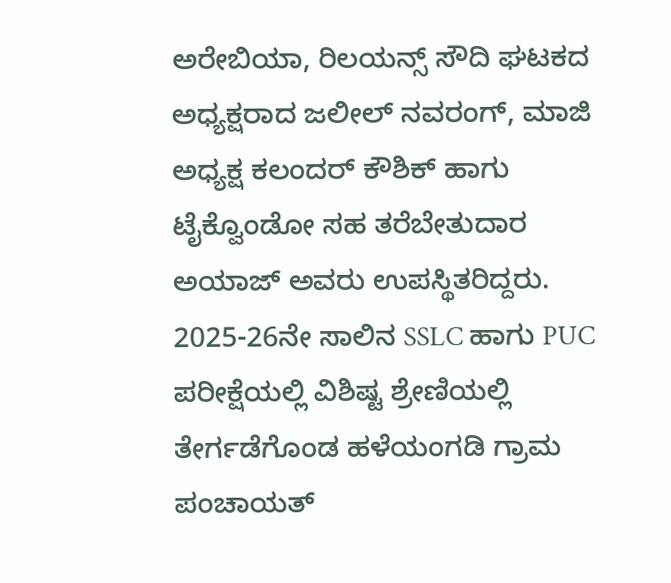ಅರೇಬಿಯಾ, ರಿಲಯನ್ಸ್ ಸೌದಿ ಘಟಕದ ಅಧ್ಯಕ್ಷರಾದ ಜಲೀಲ್ ನವರಂಗ್, ಮಾಜಿ ಅಧ್ಯಕ್ಷ ಕಲಂದರ್ ಕೌಶಿಕ್ ಹಾಗು ಟೈಕ್ವೊಂಡೋ ಸಹ ತರೆಬೇತುದಾರ ಅಯಾಜ್ ಅವರು ಉಪಸ್ಥಿತರಿದ್ದರು.
2025-26ನೇ ಸಾಲಿನ SSLC ಹಾಗು PUC ಪರೀಕ್ಷೆಯಲ್ಲಿ ವಿಶಿಷ್ಟ ಶ್ರೇಣಿಯಲ್ಲಿ ತೇರ್ಗಡೆಗೊಂಡ ಹಳೆಯಂಗಡಿ ಗ್ರಾಮ ಪಂಚಾಯತ್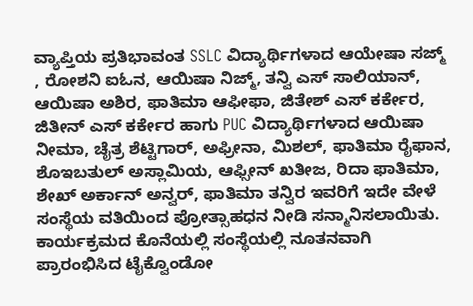ವ್ಯಾಪ್ತಿಯ ಪ್ರತಿಭಾವಂತ SSLC ವಿದ್ಯಾರ್ಥಿಗಳಾದ ಆಯೇಷಾ ಸಜ್ಮ್ , ರೋಶನಿ ಐಓನ, ಆಯಿಷಾ ನಿಜ್ಮ್, ತನ್ವಿ ಎಸ್ ಸಾಲಿಯಾನ್, ಆಯಿಷಾ ಅಶಿರ, ಫಾತಿಮಾ ಆಫೀಫಾ, ಜಿತೇಶ್ ಎಸ್ ಕರ್ಕೇರ, ಜಿತೀನ್ ಎಸ್ ಕರ್ಕೇರ ಹಾಗು PUC ವಿದ್ಯಾರ್ಥಿಗಳಾದ ಆಯಿಷಾ ನೀಮಾ, ಚೈತ್ರ ಶೆಟ್ಟಿಗಾರ್, ಅಫ್ರೀನಾ, ಮಿಶಲ್, ಫಾತಿಮಾ ರೈಫಾನ, ಶೊಇಬತುಲ್ ಅಸ್ಲಾಮಿಯ, ಆಫ್ಸೀನ್ ಖತೀಜ, ರಿದಾ ಫಾತಿಮಾ, ಶೇಖ್ ಅರ್ಕಾನ್ ಅನ್ವರ್, ಫಾತಿಮಾ ತನ್ವಿರ ಇವರಿಗೆ ಇದೇ ವೇಳೆ ಸಂಸ್ಥೆಯ ವತಿಯಿಂದ ಪ್ರೋತ್ಸಾಹಧನ ನೀಡಿ ಸನ್ಮಾನಿಸಲಾಯಿತು.
ಕಾರ್ಯಕ್ರಮದ ಕೊನೆಯಲ್ಲಿ ಸಂಸ್ಥೆಯಲ್ಲಿ ನೂತನವಾಗಿ ಪ್ರಾರಂಭಿಸಿದ ಟೈಕ್ವೊಂಡೋ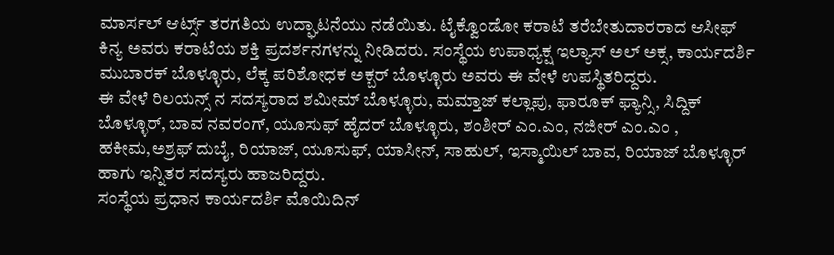ಮಾರ್ಸಲ್ ಆರ್ಟ್ಸ್ ತರಗತಿಯ ಉದ್ಘಾಟನೆಯು ನಡೆಯಿತು. ಟೈಕ್ವೊಂಡೋ ಕರಾಟೆ ತರೆಬೇತುದಾರರಾದ ಆಸೀಫ್ ಕಿನ್ಯ ಅವರು ಕರಾಟೆಯ ಶಕ್ತಿ ಪ್ರದರ್ಶನಗಳನ್ನು ನೀಡಿದರು. ಸಂಸ್ಥೆಯ ಉಪಾಧ್ಯಕ್ಷ ಇಲ್ಯಾಸ್ ಅಲ್ ಅಕ್ಸ, ಕಾರ್ಯದರ್ಶಿ ಮುಬಾರಕ್ ಬೊಳ್ಳೂರು, ಲೆಕ್ಕ ಪರಿಶೋಧಕ ಅಕ್ಬರ್ ಬೊಳ್ಳೂರು ಅವರು ಈ ವೇಳೆ ಉಪಸ್ಥಿತರಿದ್ದರು.
ಈ ವೇಳೆ ರಿಲಯನ್ಸ್ ನ ಸದಸ್ಯರಾದ ಶಮೀಮ್ ಬೊಳ್ಳೂರು, ಮಮ್ತಾಜ್ ಕಲ್ಲಾಪು, ಫಾರೂಕ್ ಫ್ಯಾನ್ಸಿ, ಸಿದ್ದಿಕ್ ಬೊಳ್ಳೂರ್, ಬಾವ ನವರಂಗ್, ಯೂಸುಫ್ ಹೈದರ್ ಬೊಳ್ಳೂರು, ಶಂಶೀರ್ ಎಂ.ಎಂ, ನಜೀರ್ ಎಂ.ಎಂ , ಹಕೀಮ,ಅಶ್ರಫ್ ದುಬೈ, ರಿಯಾಜ್, ಯೂಸುಫ್, ಯಾಸೀನ್, ಸಾಹುಲ್, ಇಸ್ಮಾಯಿಲ್ ಬಾವ, ರಿಯಾಜ್ ಬೊಳ್ಳೂರ್ ಹಾಗು ಇನ್ನಿತರ ಸದಸ್ಯರು ಹಾಜರಿದ್ದರು.
ಸಂಸ್ಥೆಯ ಪ್ರಧಾನ ಕಾರ್ಯದರ್ಶಿ ಮೊಯಿದಿನ್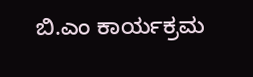ಬಿ.ಎಂ ಕಾರ್ಯಕ್ರಮ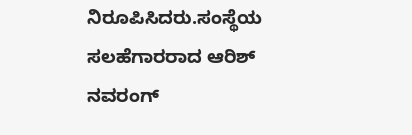ನಿರೂಪಿಸಿದರು.ಸಂಸ್ಥೆಯ ಸಲಹೆಗಾರರಾದ ಆರಿಶ್ ನವರಂಗ್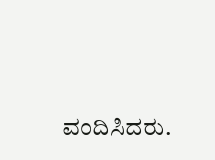ವಂದಿಸಿದರು.